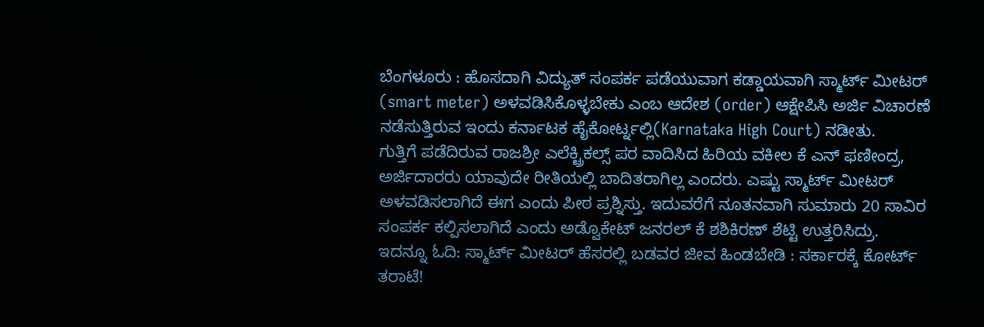ಬೆಂಗಳೂರು : ಹೊಸದಾಗಿ ವಿದ್ಯುತ್ ಸಂಪರ್ಕ ಪಡೆಯುವಾಗ ಕಡ್ಡಾಯವಾಗಿ ಸ್ಮಾರ್ಟ್ ಮೀಟರ್ (smart meter) ಅಳವಡಿಸಿಕೊಳ್ಳಬೇಕು ಎಂಬ ಆದೇಶ (order) ಆಕ್ಷೇಪಿಸಿ ಅರ್ಜಿ ವಿಚಾರಣೆ ನಡೆಸುತ್ತಿರುವ ಇಂದು ಕರ್ನಾಟಕ ಹೈಕೋರ್ಟ್ನಲ್ಲಿ(Karnataka High Court) ನಡೀತು.
ಗುತ್ತಿಗೆ ಪಡೆದಿರುವ ರಾಜಶ್ರೀ ಎಲೆಕ್ಟ್ರಿಕಲ್ಸ್ ಪರ ವಾದಿಸಿದ ಹಿರಿಯ ವಕೀಲ ಕೆ ಎನ್ ಫಣೀಂದ್ರ, ಅರ್ಜಿದಾರರು ಯಾವುದೇ ರೀತಿಯಲ್ಲಿ ಬಾದಿತರಾಗಿಲ್ಲ ಎಂದರು. ಎಷ್ಟು ಸ್ಮಾರ್ಟ್ ಮೀಟರ್ ಅಳವಡಿಸಲಾಗಿದೆ ಈಗ ಎಂದು ಪೀಠ ಪ್ರಶ್ನಿಸ್ತು. ಇದುವರೆಗೆ ನೂತನವಾಗಿ ಸುಮಾರು 20 ಸಾವಿರ ಸಂಪರ್ಕ ಕಲ್ಪಿಸಲಾಗಿದೆ ಎಂದು ಅಡ್ವೊಕೇಟ್ ಜನರಲ್ ಕೆ ಶಶಿಕಿರಣ್ ಶೆಟ್ಟಿ ಉತ್ತರಿಸಿದ್ರು.
ಇದನ್ನೂ ಓದಿ: ಸ್ಮಾರ್ಟ್ ಮೀಟರ್ ಹೆಸರಲ್ಲಿ ಬಡವರ ಜೀವ ಹಿಂಡಬೇಡಿ : ಸರ್ಕಾರಕ್ಕೆ ಕೋರ್ಟ್ ತರಾಟೆ!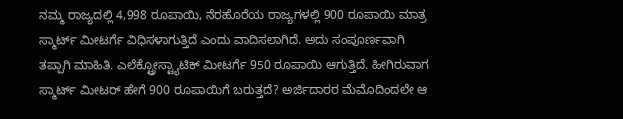ನಮ್ಮ ರಾಜ್ಯದಲ್ಲಿ 4,998 ರೂಪಾಯಿ, ನೆರಹೊರೆಯ ರಾಜ್ಯಗಳಲ್ಲಿ 900 ರೂಪಾಯಿ ಮಾತ್ರ ಸ್ಮಾರ್ಟ್ ಮೀಟರ್ಗೆ ವಿಧಿಸಳಾಗುತ್ತಿದೆ ಎಂದು ವಾದಿಸಲಾಗಿದೆ. ಅದು ಸಂಪೂರ್ಣವಾಗಿ ತಪ್ಪಾಗಿ ಮಾಹಿತಿ. ಎಲೆಕ್ಟ್ರೋಸ್ಟ್ಯಾಟಿಕ್ ಮೀಟರ್ಗೆ 950 ರೂಪಾಯಿ ಆಗುತ್ತಿದೆ. ಹೀಗಿರುವಾಗ ಸ್ಮಾರ್ಟ್ ಮೀಟರ್ ಹೇಗೆ 900 ರೂಪಾಯಿಗೆ ಬರುತ್ತದೆ? ಅರ್ಜಿದಾರರ ಮೆಮೊದಿಂದಲೇ ಆ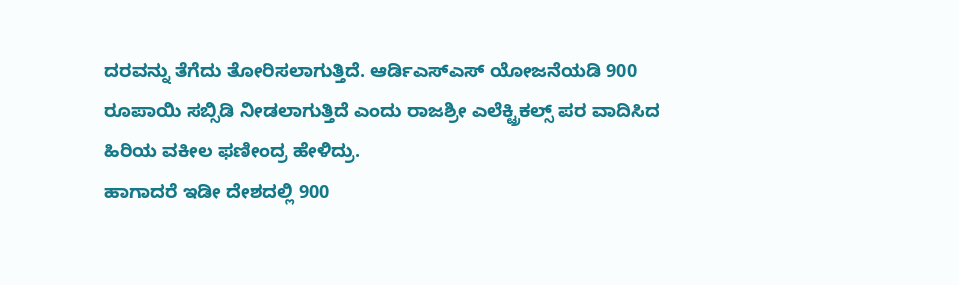ದರವನ್ನು ತೆಗೆದು ತೋರಿಸಲಾಗುತ್ತಿದೆ. ಆರ್ಡಿಎಸ್ಎಸ್ ಯೋಜನೆಯಡಿ 900 ರೂಪಾಯಿ ಸಬ್ಸಿಡಿ ನೀಡಲಾಗುತ್ತಿದೆ ಎಂದು ರಾಜಶ್ರೀ ಎಲೆಕ್ಟ್ರಿಕಲ್ಸ್ ಪರ ವಾದಿಸಿದ ಹಿರಿಯ ವಕೀಲ ಫಣೀಂದ್ರ ಹೇಳಿದ್ರು.
ಹಾಗಾದರೆ ಇಡೀ ದೇಶದಲ್ಲಿ 900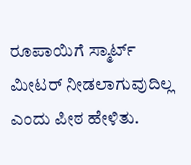ರೂಪಾಯಿಗೆ ಸ್ಮಾರ್ಟ್ ಮೀಟರ್ ನೀಡಲಾಗುವುದಿಲ್ಲ ಎಂದು ಪೀಠ ಹೇಳಿತು.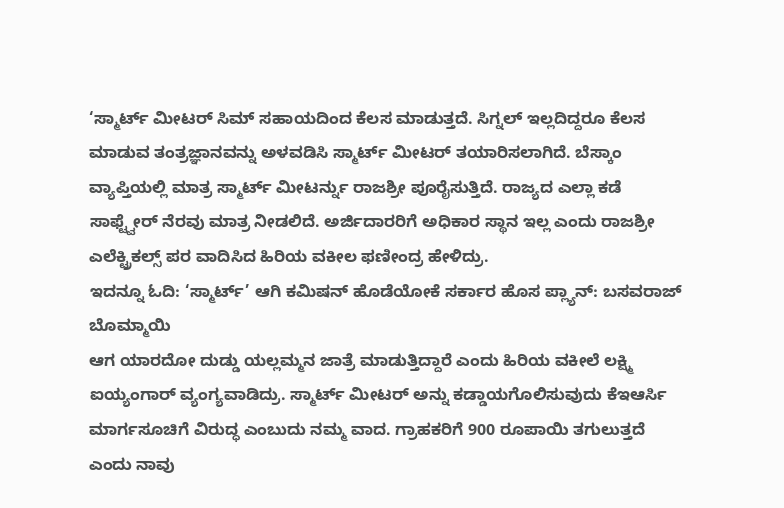‘ಸ್ಮಾರ್ಟ್ ಮೀಟರ್ ಸಿಮ್ ಸಹಾಯದಿಂದ ಕೆಲಸ ಮಾಡುತ್ತದೆ. ಸಿಗ್ನಲ್ ಇಲ್ಲದಿದ್ದರೂ ಕೆಲಸ ಮಾಡುವ ತಂತ್ರಜ್ಞಾನವನ್ನು ಅಳವಡಿಸಿ ಸ್ಮಾರ್ಟ್ ಮೀಟರ್ ತಯಾರಿಸಲಾಗಿದೆ. ಬೆಸ್ಕಾಂ ವ್ಯಾಪ್ತಿಯಲ್ಲಿ ಮಾತ್ರ ಸ್ಮಾರ್ಟ್ ಮೀಟರ್ನ್ನು ರಾಜಶ್ರೀ ಪೂರೈಸುತ್ತಿದೆ. ರಾಜ್ಯದ ಎಲ್ಲಾ ಕಡೆ ಸಾಫ್ಟ್ವೇರ್ ನೆರವು ಮಾತ್ರ ನೀಡಲಿದೆ. ಅರ್ಜಿದಾರರಿಗೆ ಅಧಿಕಾರ ಸ್ಥಾನ ಇಲ್ಲ ಎಂದು ರಾಜಶ್ರೀ ಎಲೆಕ್ಟ್ರಿಕಲ್ಸ್ ಪರ ವಾದಿಸಿದ ಹಿರಿಯ ವಕೀಲ ಫಣೀಂದ್ರ ಹೇಳಿದ್ರು.
ಇದನ್ನೂ ಓದಿ: ‘ಸ್ಮಾರ್ಟ್’ ಆಗಿ ಕಮಿಷನ್ ಹೊಡೆಯೋಕೆ ಸರ್ಕಾರ ಹೊಸ ಪ್ಲ್ಯಾನ್: ಬಸವರಾಜ್ ಬೊಮ್ಮಾಯಿ
ಆಗ ಯಾರದೋ ದುಡ್ಡು ಯಲ್ಲಮ್ಮನ ಜಾತ್ರೆ ಮಾಡುತ್ತಿದ್ದಾರೆ ಎಂದು ಹಿರಿಯ ವಕೀಲೆ ಲಕ್ಷ್ಮಿ ಐಯ್ಯಂಗಾರ್ ವ್ಯಂಗ್ಯವಾಡಿದ್ರು. ಸ್ಮಾರ್ಟ್ ಮೀಟರ್ ಅನ್ನು ಕಡ್ಡಾಯಗೊಲಿಸುವುದು ಕೆಇಆರ್ಸಿ ಮಾರ್ಗಸೂಚಿಗೆ ವಿರುದ್ಧ ಎಂಬುದು ನಮ್ಮ ವಾದ. ಗ್ರಾಹಕರಿಗೆ 900 ರೂಪಾಯಿ ತಗುಲುತ್ತದೆ ಎಂದು ನಾವು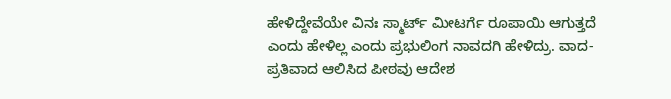ಹೇಳಿದ್ದೇವೆಯೇ ವಿನಃ ಸ್ಮಾರ್ಟ್ ಮೀಟರ್ಗೆ ರೂಪಾಯಿ ಆಗುತ್ತದೆ ಎಂದು ಹೇಳಿಲ್ಲ ಎಂದು ಪ್ರಭುಲಿಂಗ ನಾವದಗಿ ಹೇಳಿದ್ರು. ವಾದ-ಪ್ರತಿವಾದ ಆಲಿಸಿದ ಪೀಠವು ಆದೇಶ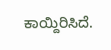ಕಾಯ್ದಿರಿಸಿದೆ.